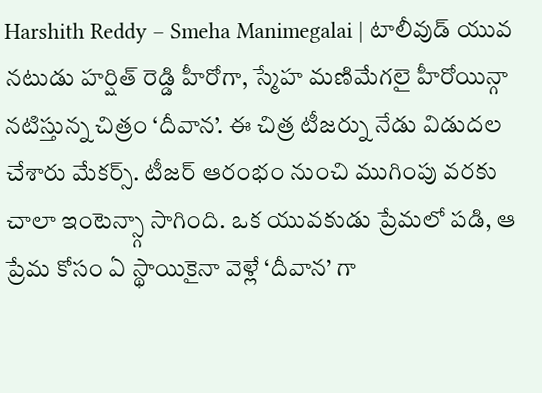Harshith Reddy – Smeha Manimegalai | టాలీవుడ్ యువ నటుడు హర్షిత్ రెడ్డి హీరోగా, స్మేహ మణిమేగలై హీరోయిన్గా నటిస్తున్న చిత్రం ‘దీవాన’. ఈ చిత్ర టీజర్ను నేడు విడుదల చేశారు మేకర్స్. టీజర్ ఆరంభం నుంచి ముగింపు వరకు చాలా ఇంటెన్స్గా సాగింది. ఒక యువకుడు ప్రేమలో పడి, ఆ ప్రేమ కోసం ఏ స్థాయికైనా వెళ్లే ‘దీవాన’ గా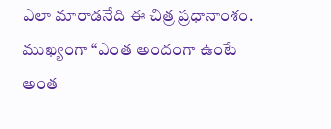ఎలా మారాడనేది ఈ చిత్ర ప్రధానాంశం. ముఖ్యంగా “ఎంత అందంగా ఉంటే అంత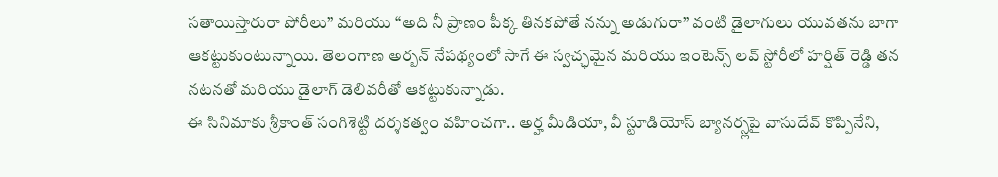సతాయిస్తారురా పోరీలు” మరియు “అది నీ ప్రాణం పీక్క తినకపోతే నన్ను అడుగురా” వంటి డైలాగులు యువతను బాగా ఆకట్టుకుంటున్నాయి. తెలంగాణ అర్బన్ నేపథ్యంలో సాగే ఈ స్వచ్ఛమైన మరియు ఇంటెన్స్ లవ్ స్టోరీలో హర్షిత్ రెడ్డి తన నటనతో మరియు డైలాగ్ డెలివరీతో ఆకట్టుకున్నాడు.
ఈ సినిమాకు శ్రీకాంత్ సంగిశెట్టి దర్శకత్వం వహించగా.. అర్హ మీడియా, వీ స్టూడియోస్ బ్యానర్స్లపై వాసుదేవ్ కొప్పినేని,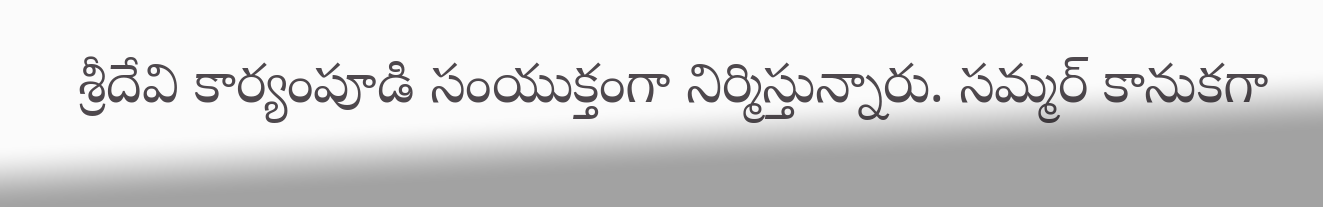శ్రీదేవి కార్యంపూడి సంయుక్తంగా నిర్మిస్తున్నారు. సమ్మర్ కానుకగా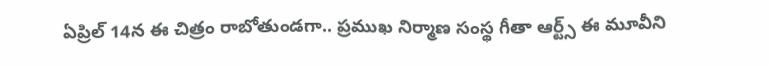ఏప్రిల్ 14న ఈ చిత్రం రాబోతుండగా.. ప్రముఖ నిర్మాణ సంస్థ గీతా ఆర్ట్స్ ఈ మూవీని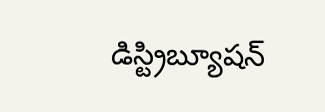డిస్ట్రిబ్యూషన్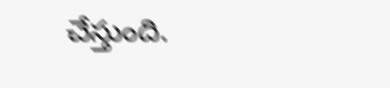చేస్తుంది.